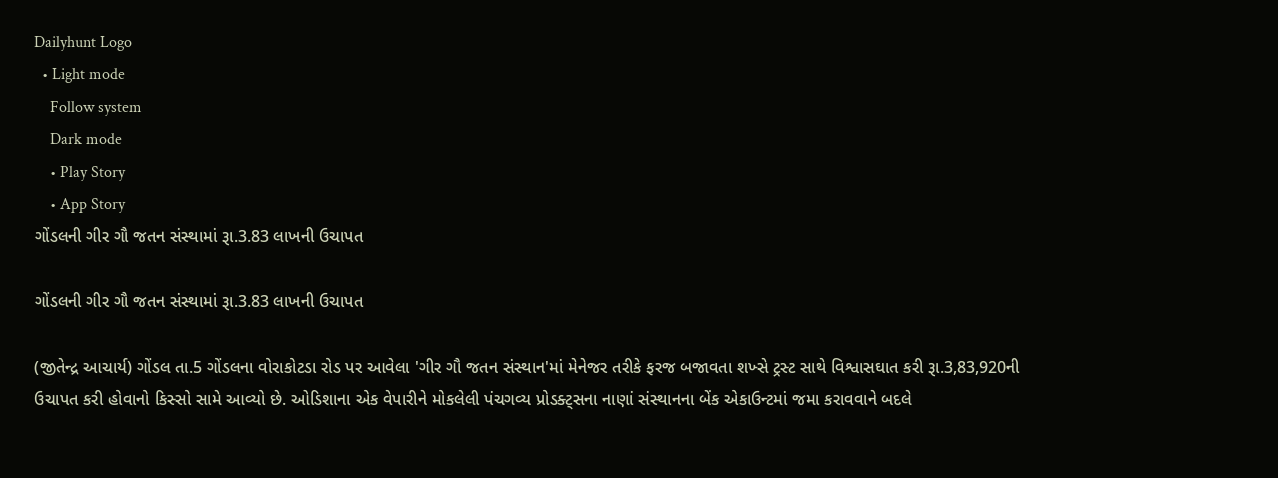Dailyhunt Logo
  • Light mode
    Follow system
    Dark mode
    • Play Story
    • App Story
ગોંડલની ગીર ગૌ જતન સંસ્થામાં રૂા.3.83 લાખની ઉચાપત

ગોંડલની ગીર ગૌ જતન સંસ્થામાં રૂા.3.83 લાખની ઉચાપત

(જીતેન્દ્ર આચાર્ય) ગોંડલ તા.5 ગોંડલના વોરાકોટડા રોડ પર આવેલા 'ગીર ગૌ જતન સંસ્થાન'માં મેનેજર તરીકે ફરજ બજાવતા શખ્સે ટ્રસ્ટ સાથે વિશ્વાસઘાત કરી રૂા.3,83,920ની ઉચાપત કરી હોવાનો કિસ્સો સામે આવ્યો છે. ઓડિશાના એક વેપારીને મોકલેલી પંચગવ્ય પ્રોડક્ટ્સના નાણાં સંસ્થાનના બેંક એકાઉન્ટમાં જમા કરાવવાને બદલે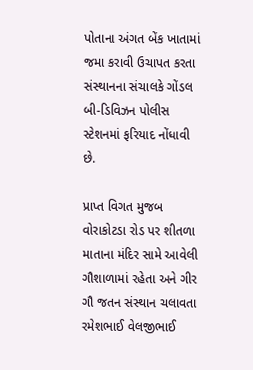પોતાના અંગત બેંક ખાતામાં જમા કરાવી ઉચાપત કરતા સંસ્થાનના સંચાલકે ગોંડલ બી-ડિવિઝન પોલીસ સ્ટેશનમાં ફરિયાદ નોંધાવી છે.

પ્રાપ્ત વિગત મુજબ વોરાકોટડા રોડ પર શીતળા માતાના મંદિર સામે આવેલી ગૌશાળામાં રહેતા અને ગીર ગૌ જતન સંસ્થાન ચલાવતા રમેશભાઈ વેલજીભાઈ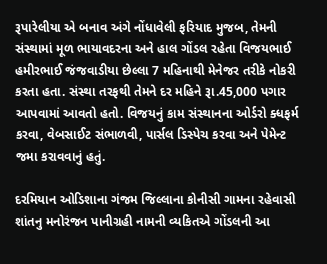રૂપારેલીયા એ બનાવ અંગે નોંધાવેલી ફરિયાદ મુજબ, તેમની સંસ્થામાં મૂળ ભાયાવદરના અને હાલ ગોંડલ રહેતા વિજયભાઈ હમીરભાઈ જંજવાડીયા છેલ્લા 7 મહિનાથી મેનેજર તરીકે નોકરી કરતા હતા. સંસ્થા તરફથી તેમને દર મહિને રૂા.45,000 પગાર આપવામાં આવતો હતો. વિજયનું કામ સંસ્થાનના ઓર્ડરો ક્ધફર્મ કરવા, વેબસાઈટ સંભાળવી, પાર્સલ ડિસ્પેચ કરવા અને પેમેન્ટ જમા કરાવવાનું હતું.

દરમિયાન ઓડિશાના ગંજમ જિલ્લાના કોનીસી ગામના રહેવાસી શાંતનુ મનોરંજન પાનીગ્રહી નામની વ્યકિતએ ગોંડલની આ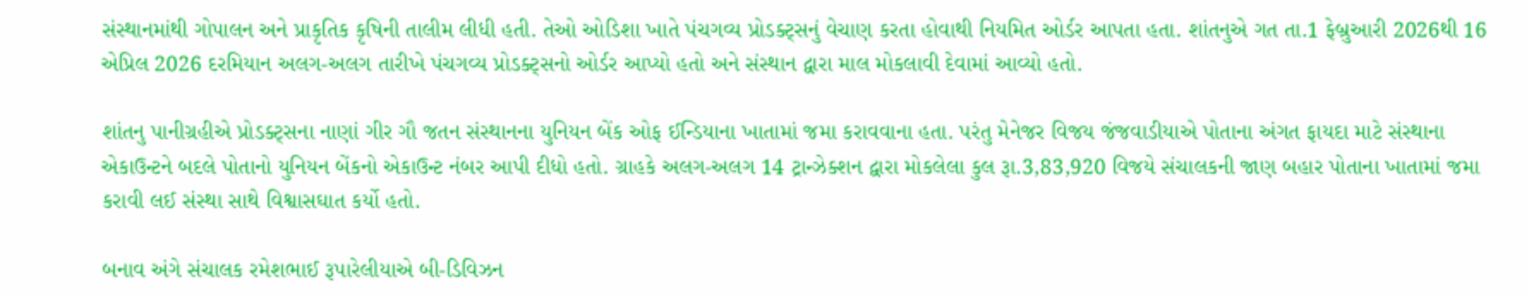સંસ્થાનમાંથી ગોપાલન અને પ્રાકૃતિક કૃષિની તાલીમ લીધી હતી. તેઓ ઓડિશા ખાતે પંચગવ્ય પ્રોડક્ટ્સનું વેચાણ કરતા હોવાથી નિયમિત ઓર્ડર આપતા હતા. શાંતનુએ ગત તા.1 ફેબ્રુઆરી 2026થી 16 એપ્રિલ 2026 દરમિયાન અલગ-અલગ તારીખે પંચગવ્ય પ્રોડક્ટ્સનો ઓર્ડર આપ્યો હતો અને સંસ્થાન દ્વારા માલ મોકલાવી દેવામાં આવ્યો હતો.

શાંતનુ પાનીગ્રહીએ પ્રોડક્ટ્સના નાણાં ગીર ગૌ જતન સંસ્થાનના યુનિયન બેંક ઓફ ઈન્ડિયાના ખાતામાં જમા કરાવવાના હતા. પરંતુ મેનેજર વિજય જંજવાડીયાએ પોતાના અંગત ફાયદા માટે સંસ્થાના એકાઉન્ટને બદલે પોતાનો યુનિયન બેંકનો એકાઉન્ટ નંબર આપી દીધો હતો. ગ્રાહકે અલગ-અલગ 14 ટ્રાન્ઝેક્શન દ્વારા મોકલેલા કુલ રૂા.3,83,920 વિજયે સંચાલકની જાણ બહાર પોતાના ખાતામાં જમા કરાવી લઈ સંસ્થા સાથે વિશ્વાસઘાત કર્યો હતો.

બનાવ અંગે સંચાલક રમેશભાઈ રૂપારેલીયાએ બી-ડિવિઝન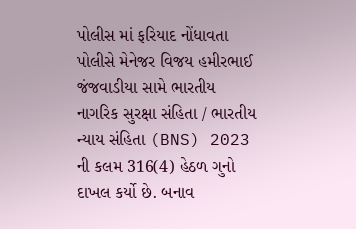પોલીસ માં ફરિયાદ નોંધાવતા પોલીસે મેનેજર વિજય હમીરભાઈ જંજવાડીયા સામે ભારતીય નાગરિક સુરક્ષા સંહિતા / ભારતીય ન્યાય સંહિતા (BNS) 2023 ની કલમ 316(4) હેઠળ ગુનો દાખલ કર્યો છે. બનાવ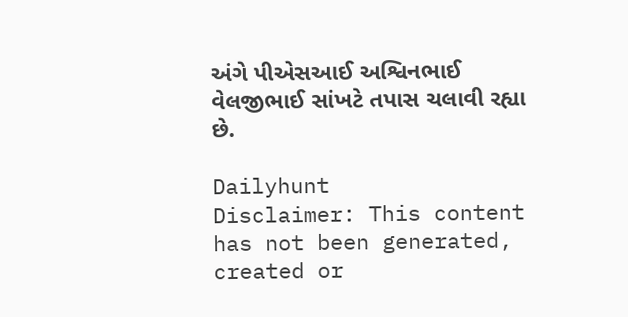અંગે પીએસઆઈ અશ્વિનભાઈ વેલજીભાઈ સાંખટે તપાસ ચલાવી રહ્યા છે.

Dailyhunt
Disclaimer: This content has not been generated, created or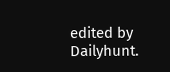edited by Dailyhunt.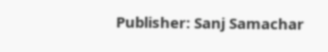Publisher: Sanj Samachar